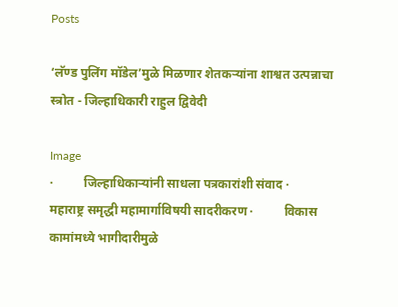Posts

‘लॅण्ड पुलिंग मॉडेल’मुळे मिळणार शेतकऱ्यांना शाश्वत उत्पन्नाचा स्त्रोत - जिल्हाधिकारी राहुल द्विवेदी

Image
·          जिल्हाधिकाऱ्यांनी साधला पत्रकारांशी संवाद ·          महाराष्ट्र समृद्धी महामार्गाविषयी सादरीकरण ·          विकास कामांमध्ये भागीदारीमुळे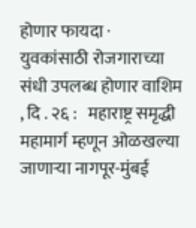होणार फायदा ·          युवकांसाठी रोजगाराच्या संधी उपलब्ध होणार वाशिम , दि . २६ :   महाराष्ट्र समृद्धी महामार्ग म्हणून ओळखल्या जाणाऱ्या नागपूर-मुंबई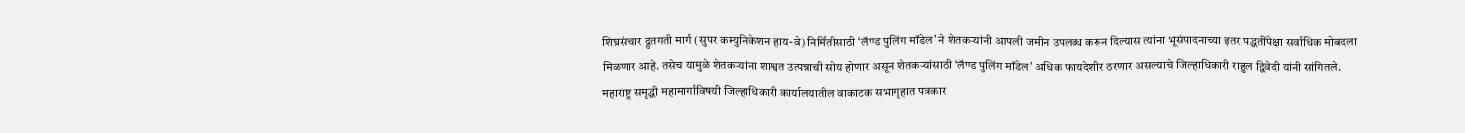शिघ्रसंचार द्रुतगती मार्ग (सुपर कम्युनिकेशन हाय-वे) निर्मितीसाठी ‘लॅण्ड पुलिंग मॉडेल’ ने शेतकऱ्यांनी आपली जमीन उपलब्ध करून दिल्यास त्यांना भूसंपादनाच्या इतर पद्धतींपेक्षा सर्वाधिक मोबदला मिळणार आहे. तसेच यामुळे शेतकऱ्यांना शाश्वत उत्पन्नाची सोय होणार असून शेतकऱ्यांसाठी ‘लॅण्ड पुलिंग मॉडेल’ अधिक फायदेशीर ठरणार असल्याचे जिल्हाधिकारी राहुल द्विवेदी यांनी सांगितले. महाराष्ट्र समृद्धी महामार्गाविषयी जिल्हाधिकारी कार्यालयातील वाकाटक सभागृहात पत्रकार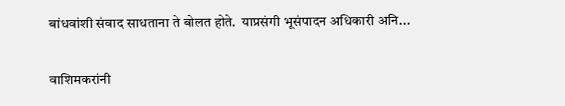बांधवांशी संवाद साधताना ते बोलत होते.  याप्रसंगी भूसंपादन अधिकारी अनि...

वाशिमकरांनी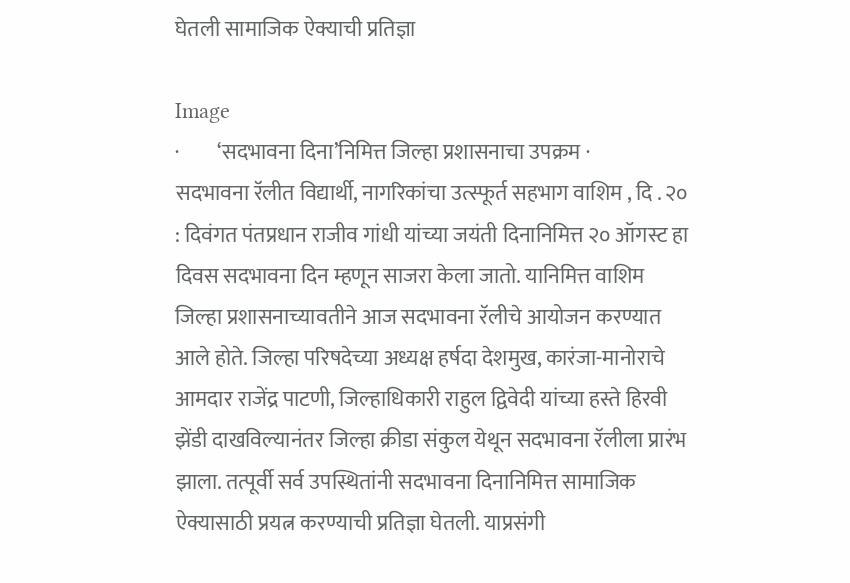घेतली सामाजिक ऐक्याची प्रतिज्ञा

Image
·         ‘सदभावना दिना’निमित्त जिल्हा प्रशासनाचा उपक्रम ·         सदभावना रॅलीत विद्यार्थी, नागरिकांचा उत्स्फूर्त सहभाग वाशिम , दि . २० : दिवंगत पंतप्रधान राजीव गांधी यांच्या जयंती दिनानिमित्त २० ऑगस्ट हा दिवस सदभावना दिन म्हणून साजरा केला जातो. यानिमित्त वाशिम जिल्हा प्रशासनाच्यावतीने आज सदभावना रॅलीचे आयोजन करण्यात आले होते. जिल्हा परिषदेच्या अध्यक्ष हर्षदा देशमुख, कारंजा-मानोराचे आमदार राजेंद्र पाटणी, जिल्हाधिकारी राहुल द्विवेदी यांच्या हस्ते हिरवी झेंडी दाखविल्यानंतर जिल्हा क्रीडा संकुल येथून सदभावना रॅलीला प्रारंभ झाला. तत्पूर्वी सर्व उपस्थितांनी सदभावना दिनानिमित्त सामाजिक ऐक्यासाठी प्रयत्न करण्याची प्रतिज्ञा घेतली. याप्रसंगी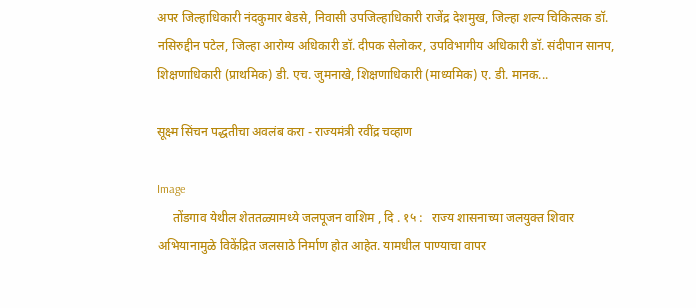अपर जिल्हाधिकारी नंदकुमार बेडसे, निवासी उपजिल्हाधिकारी राजेंद्र देशमुख, जिल्हा शल्य चिकित्सक डॉ. नसिरुद्दीन पटेल, जिल्हा आरोग्य अधिकारी डॉ. दीपक सेलोकर, उपविभागीय अधिकारी डॉ. संदीपान सानप, शिक्षणाधिकारी (प्राथमिक) डी. एच. जुमनाखे, शिक्षणाधिकारी (माध्यमिक) ए. डी. मानक...

सूक्ष्म सिंचन पद्धतीचा अवलंब करा - राज्यमंत्री रवींद्र चव्हाण

Image
     तोंडगाव येथील शेततळ्यामध्ये जलपूजन वाशिम , दि . १५ :   राज्य शासनाच्या जलयुक्त शिवार अभियानामुळे विकेंद्रित जलसाठे निर्माण होत आहेत. यामधील पाण्याचा वापर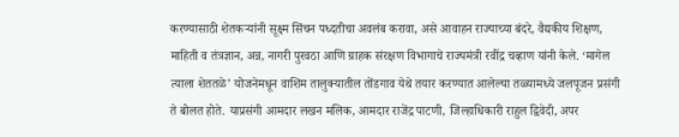करण्यासाठी शेतकऱ्यांनी सूक्ष्म सिंचन पध्दतीचा अवलंब करावा, असे आवाहन राज्याच्या बंदरे, वैद्यकीय शिक्षण, माहिती व तंत्रज्ञान, अन्न, नागरी पुरवठा आणि ग्राहक संरक्षण विभागाचे राज्यमंत्री रवींद्र चव्हाण यांनी केले. ‘मागेल त्याला शेततळे’ योजनेमधून वाशिम तालुक्यातील तोंडगाव येथे तयार करण्यात आलेल्या तळ्यामध्ये जलपूजन प्रसंगी ते बोलत होते. याप्रसंगी आमदार लखन मलिक, आमदार राजेंद्र पाटणी, जिल्हाधिकारी राहुल द्विवेदी, अपर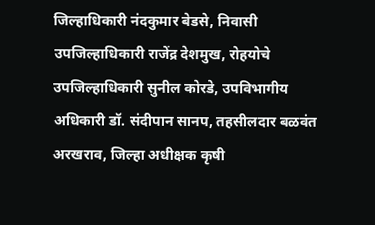जिल्हाधिकारी नंदकुमार बेडसे, निवासी उपजिल्हाधिकारी राजेंद्र देशमुख, रोहयोचे उपजिल्हाधिकारी सुनील कोरडे, उपविभागीय अधिकारी डॉ. संदीपान सानप, तहसीलदार बळवंत अरखराव, जिल्हा अधीक्षक कृषी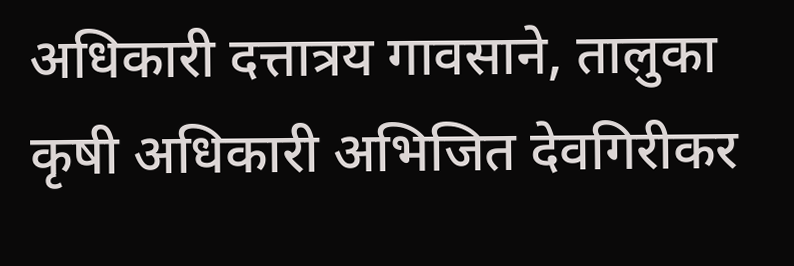अधिकारी दत्तात्रय गावसाने, तालुका कृषी अधिकारी अभिजित देवगिरीकर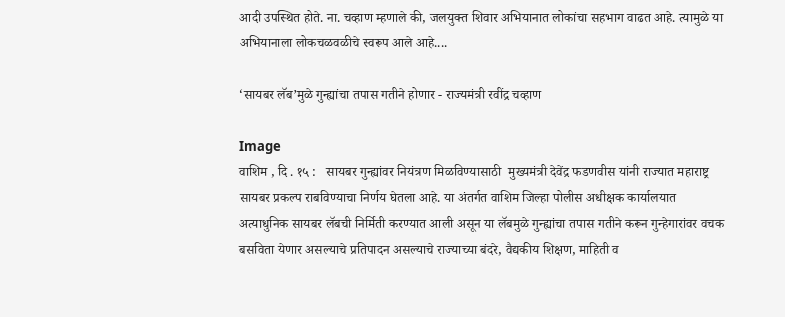आदी उपस्थित होते. ना. चव्हाण म्हणाले की, जलयुक्त शिवार अभियानात लोकांचा सहभाग वाढत आहे. त्यामुळे या अभियानाला लोकचळवळीचे स्वरूप आले आहे....

‘सायबर लॅब’मुळे गुन्ह्यांचा तपास गतीने होणार - राज्यमंत्री रवींद्र चव्हाण

Image
वाशिम , दि . १५ :   सायबर गुन्ह्यांवर नियंत्रण मिळविण्यासाठी  मुख्यमंत्री देवेंद्र फडणवीस यांनी राज्यात महाराष्ट्र सायबर प्रकल्प राबविण्याचा निर्णय घेतला आहे. या अंतर्गत वाशिम जिल्हा पोलीस अधीक्षक कार्यालयात अत्याधुनिक सायबर लॅबची निर्मिती करण्यात आली असून या लॅबमुळे गुन्ह्यांचा तपास गतीने करून गुन्हेगारांवर वचक बसविता येणार असल्याचे प्रतिपादन असल्याचे राज्याच्या बंदरे, वैद्यकीय शिक्षण, माहिती व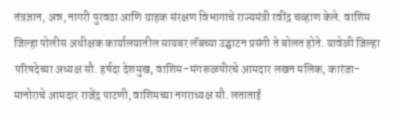तंत्रज्ञान, अन्न, नागरी पुरवठा आणि ग्राहक संरक्षण विभागाचे राज्यमंत्री रवींद्र चव्हाण केले. वाशिम जिल्हा पोलीस अधीक्षक कार्यालयातील सायबर लॅबच्या उद्घाटन प्रसंगी ते बोलत होते. यावेळी जिल्हा परिषदेच्या अध्यक्ष सौ. हर्षदा देशमुख, वाशिम-मंगरूळपीरचे आमदार लखन मलिक, कारंजा-मानोराचे आमदार राजेंद्र पाटणी, वाशिमच्या नगराध्यक्ष सौ. लताताई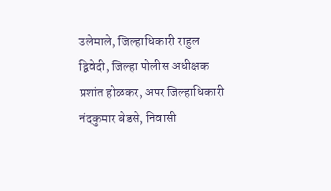उलेमाले, जिल्हाधिकारी राहुल द्विवेदी, जिल्हा पोलीस अधीक्षक प्रशांत होळकर, अपर जिल्हाधिकारी नंदकुमार बेडसे, निवासी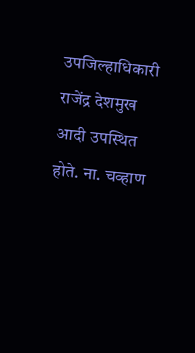उपजिल्हाधिकारी राजेंद्र देशमुख आदी उपस्थित होते. ना. चव्हाण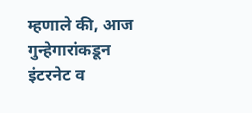म्हणाले की, आज गुन्हेगारांकडून इंटरनेट व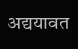अद्ययावत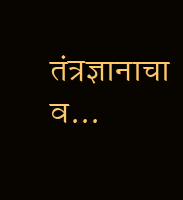तंत्रज्ञानाचा व...